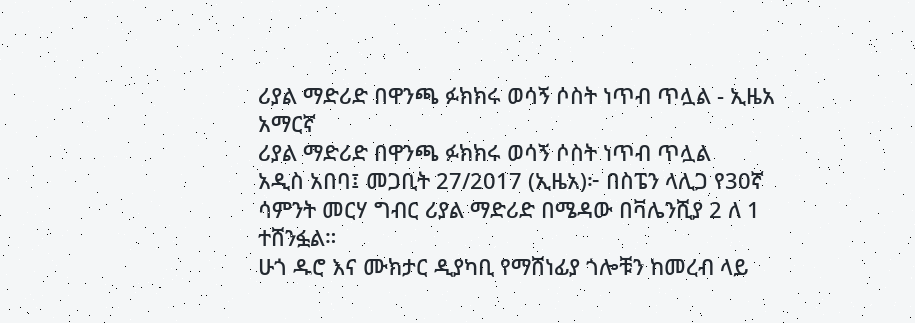ሪያል ማድሪድ በዋንጫ ፉክክሩ ወሳኝ ሶስት ነጥብ ጥሏል - ኢዜአ አማርኛ
ሪያል ማድሪድ በዋንጫ ፉክክሩ ወሳኝ ሶስት ነጥብ ጥሏል
አዲስ አበባ፤ መጋቢት 27/2017 (ኢዜአ)፦ በስፔን ላሊጋ የ30ኛ ሳምንት መርሃ ግብር ሪያል ማድሪድ በሜዳው በቫሌንሺያ 2 ለ 1 ተሸንፏል።
ሁጎ ዱሮ እና ሙክታር ዲያካቢ የማሸነፊያ ጎሎቹን ከመረብ ላይ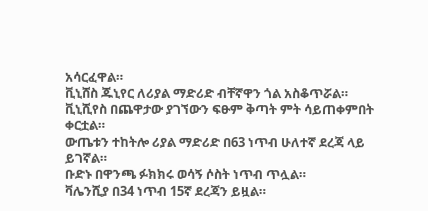አሳርፈዋል።
ቪኒሸስ ጁኒየር ለሪያል ማድሪድ ብቸኛዋን ጎል አስቆጥሯል።
ቪኒሺየስ በጨዋታው ያገኘውን ፍፁም ቅጣት ምት ሳይጠቀምበት ቀርቷል።
ውጤቱን ተከትሎ ሪያል ማድሪድ በ63 ነጥብ ሁለተኛ ደረጃ ላይ ይገኛል።
ቡድኑ በዋንጫ ፉክክሩ ወሳኝ ሶስት ነጥብ ጥሏል።
ቫሌንሺያ በ34 ነጥብ 15ኛ ደረጃን ይዟል።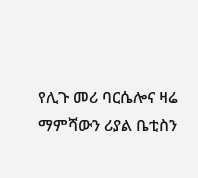የሊጉ መሪ ባርሴሎና ዛሬ ማምሻውን ሪያል ቤቲስን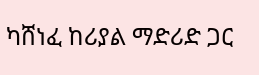ካሸነፈ ከሪያል ማድሪድ ጋር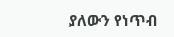ያለውን የነጥብ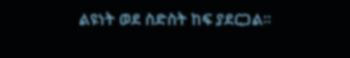ልዩነት ወደ ስድስት ከፍ ያደርጋል።